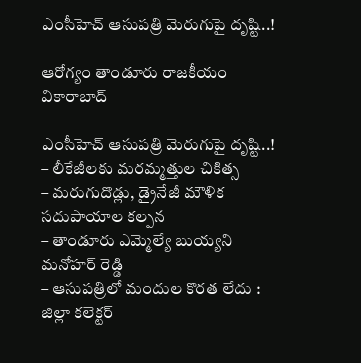ఎంసీహెచ్ ఆసుపత్రి మెరుగుపై దృష్టి..!

ఆరోగ్యం తాండూరు రాజకీయం వికారాబాద్

ఎంసీహెచ్ ఆసుపత్రి మెరుగుపై దృష్టి..!
– లీకేజీలకు మరమ్మత్తుల చికిత్స
– మరుగుదొడ్లు, డ్రైనేజీ మౌళిక సదుపాయాల కల్పన
– తాండూరు ఎమ్మెల్యే బుయ్యని మనోహర్ రెడ్డి
– ఆసుపత్రిలో మందుల కొరత లేదు : జిల్లా కలెక్టర్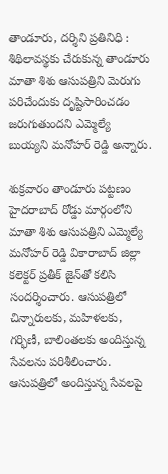తాండూరు, దర్శిని ప్రతినిధి : శిథిలావస్థకు చేరుకున్న తాండూరు మాతా శిశు ఆసుపత్రిని మెరుగు పరిచేందుకు దృష్టిసారించడం జరుగుతుందని ఎమ్మెల్యే బుయ్యని మనోహర్ రెడ్డి అన్నారు.

శుక్రవారం తాండూరు పట్టణం హైదరాబాద్ రోడ్డు మార్గంలోని మాతా శిశు ఆసుపత్రిని ఎమ్మెల్యే మనోహర్ రెడ్డి వికారాబాద్‌ జిల్లా కలెక్టర్ ప్రతీక్‌ జైన్‌తో కలిసి సందర్శించారు. ఆసుపత్రిలో చిన్నారులకు, మహిళలకు, గర్భిణీ, బాలింతలకు అందిస్తున్న సేవలను పరిశీలించారు. ఆసుపత్రిలో అందిస్తున్న సేవలపై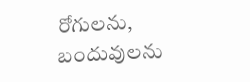రోగులను, బందువులను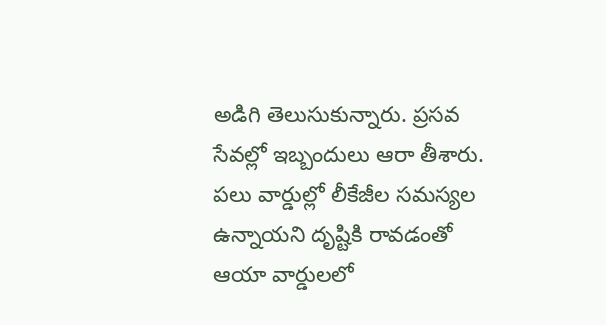అడిగి తెలుసుకున్నారు. ప్రసవ సేవల్లో ఇబ్బందులు ఆరా తీశారు. పలు వార్డుల్లో లీకేజీల సమస్యల ఉన్నాయని దృష్టికి రావడంతో ఆయా వార్డులలో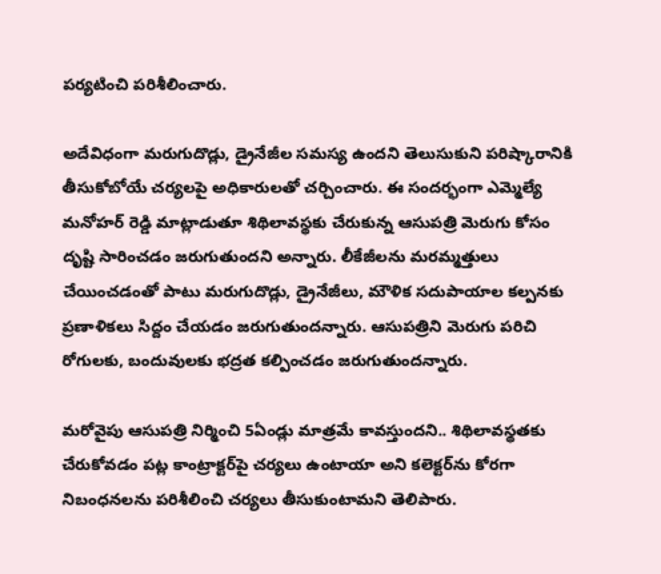పర్యటించి పరిశీలించారు.

అదేవిధంగా మరుగుదొడ్లు, డ్రైనేజీల సమస్య ఉందని తెలుసుకుని పరిష్కారానికి తీసుకోబోయే చర్యలపై అధికారులతో చర్చించారు. ఈ సందర్భంగా ఎమ్మెల్యే మనోహర్ రెడ్డి మాట్లాడుతూ శిథిలావస్థకు చేరుకున్న ఆసుపత్రి మెరుగు కోసం దృష్టి సారించడం జరుగుతుందని అన్నారు. లీకేజీలను మరమ్మత్తులు చేయించడంతో పాటు మరుగుదొడ్లు, డ్రైనేజీలు, మౌళిక సదుపాయాల కల్పనకు ప్రణాళికలు సిద్దం చేయడం జరుగుతుందన్నారు. ఆసుపత్రిని మెరుగు పరిచి రోగులకు, బందువులకు భద్రత కల్పించడం జరుగుతుందన్నారు.

మరోవైపు ఆసుపత్రి నిర్మించి 5ఏండ్లు మాత్రమే కావస్తుందని.. శిథిలావస్థతకు చేరుకోవడం పట్ల కాంట్రాక్టర్‌పై చర్యలు ఉంటాయా అని కలెక్టర్‌ను కోరగా నిబంధనలను పరిశీలించి చర్యలు తీసుకుంటామని తెలిపారు.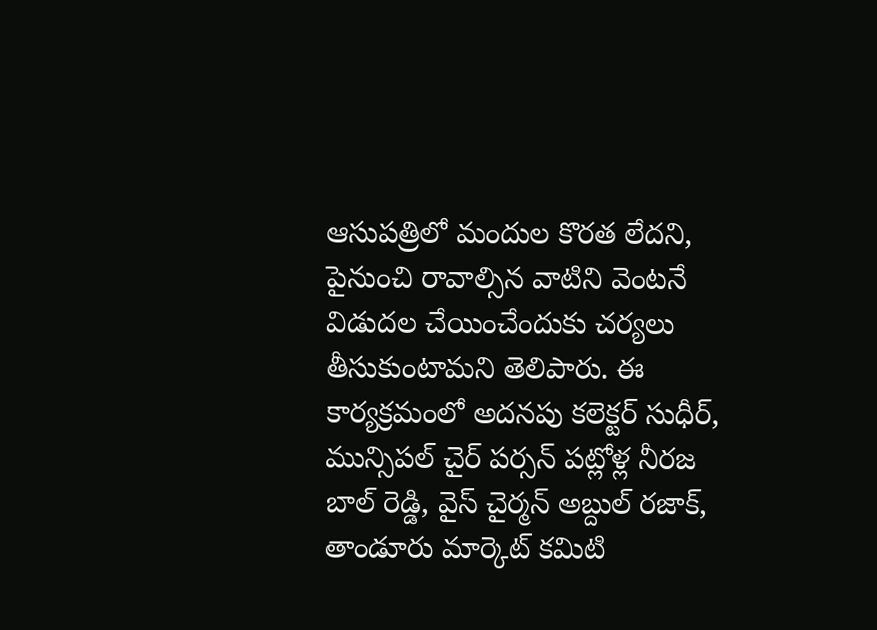ఆసుపత్రిలో మందుల కొరత లేదని, పైనుంచి రావాల్సిన వాటిని వెంటనే విడుదల చేయించేందుకు చర్యలు తీసుకుంటామని తెలిపారు. ఈ కార్యక్రమంలో అదనపు కలెక్టర్ సుధీర్, మున్సిపల్ చైర్ పర్సన్ పట్లోళ్ల నీరజ బాల్ రెడ్డి, వైస్ చైర్మన్ అబ్దుల్ రజాక్, తాండూరు మార్కెట్ కమిటి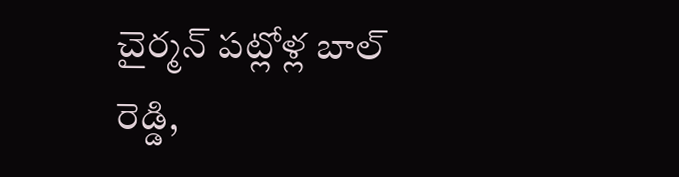చైర్మన్ పట్లోళ్ల బాల్ రెడ్డి,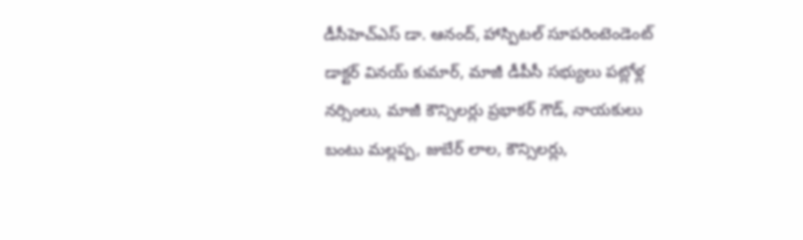డీసీహెచ్‌ఎస్ డా. ఆనంద్, హాస్పిటల్ సూపరింటెండెంట్ డాక్టర్ వినయ్ కుమార్, మాజీ డీపీసీ సభ్యులు పట్లోళ్ల నర్సింలు, మాజీ కౌన్సిలర్లు ప్రభాకర్ గౌడ్, నాయకులు బంటు మల్లప్ప, జుబేర్ లాల, కౌన్సిలర్లు,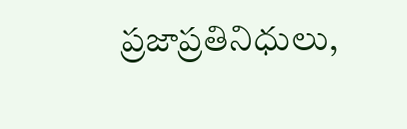ప్రజాప్రతినిధులు,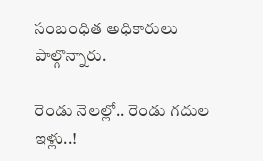సంబంధిత అధికారులు పాల్గొన్నారు.

రెండు నెలల్లో.. రెండు గదుల ఇళ్లు..!